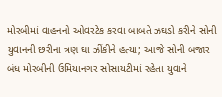મોરબીમાં વાહનનો ઓવરટેક કરવા બાબતે ઝઘડો કરીને સોની યુવાનની છરીના ત્રણ ઘા ઝીંકીને હત્યા; આજે સોની બજાર બંધ મોરબીની ઉમિયાનગર સોસાયટીમાં રહેતા યુવાને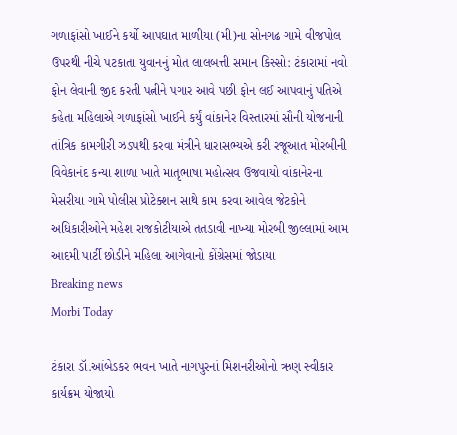ગળાફાંસો ખાઈને કર્યો આપઘાત માળીયા (મી)ના સોનગઢ ગામે વીજપોલ ઉપરથી નીચે પટકાતા યુવાનનું મોત લાલબત્તી સમાન કિસ્સો: ટંકારામાં નવો ફોન લેવાની જીદ કરતી પત્નીને પગાર આવે પછી ફોન લઈ આપવાનું પતિએ કહેતા મહિલાએ ગળાફાંસો ખાઈને કર્યું વાંકાનેર વિસ્તારમાં સૌની યોજનાની તાંત્રિક કામગીરી ઝડપથી કરવા મંત્રીને ધારાસભ્યએ કરી રજૂઆત મોરબીની વિવેકાનંદ કન્યા શાળા ખાતે માતૃભાષા મહોત્સવ ઉજવાયો વાંકાનેરના મેસરીયા ગામે પોલીસ પ્રોટેક્શન સાથે કામ કરવા આવેલ જેટકોને અધિકારીઓને મહેશ રાજકોટીયાએ તતડાવી નાખ્યા મોરબી જીલ્લામાં આમ આદમી પાર્ટી છોડીને મહિલા આગેવાનો કોંગ્રેસમાં જોડાયા
Breaking news
Morbi Today

ટંકારા ડૉ.આંબેડકર ભવન ખાતે નાગપુરનાં મિશનરીઓનો ઋણ સ્વીકાર કાર્યક્રમ યોજાયો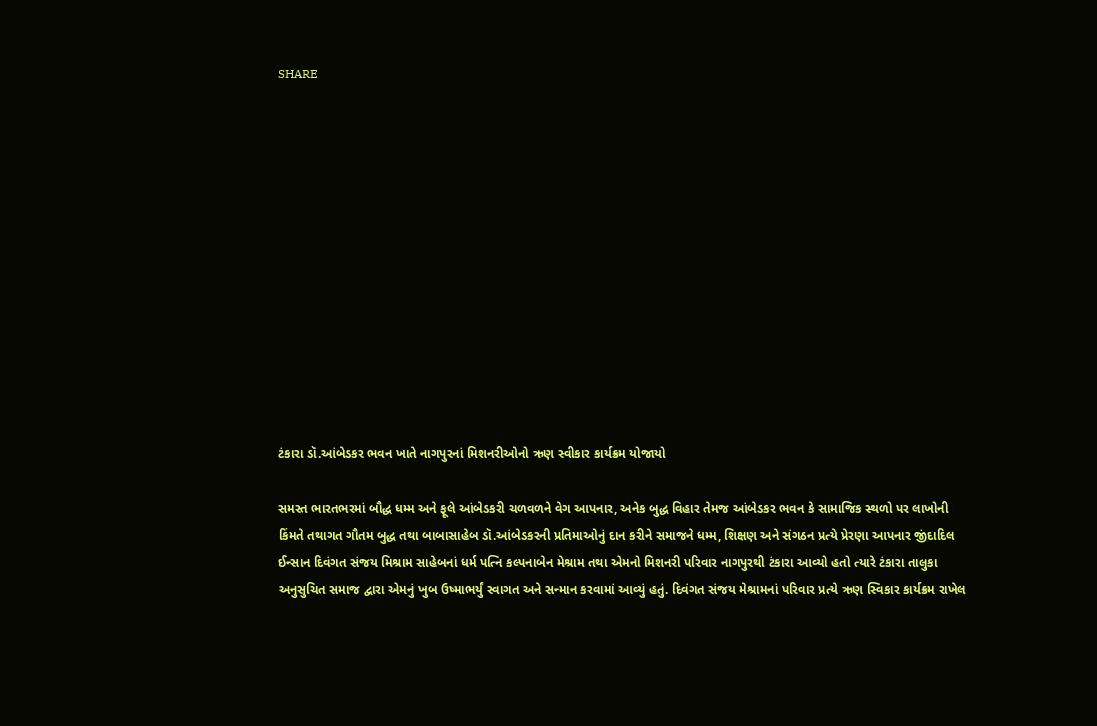SHARE













ટંકારા ડૉ.આંબેડકર ભવન ખાતે નાગપુરનાં મિશનરીઓનો ઋણ સ્વીકાર કાર્યક્રમ યોજાયો

સમસ્ત ભારતભરમાં બૌદ્ધ ધમ્મ અને ફૂલે આંબેડકરી ચળવળને વેગ આપનાર, અનેક બુદ્ધ વિહાર તેમજ આંબેડકર ભવન કે સામાજિક સ્થળો પર લાખોની કિંમતે તથાગત ગૌતમ બુદ્ધ તથા બાબાસાહેબ ડૉ.આંબેડકરની પ્રતિમાઓનું દાન કરીને સમાજને ધમ્મ, શિક્ષણ અને સંગઠન પ્રત્યે પ્રેરણા આપનાર જીંદાદિલ ઈન્સાન દિવંગત સંજય મિશ્રામ સાહેબનાં ધર્મ પત્નિ કલ્પનાબેન મેશ્રામ તથા એમનો મિશનરી પરિવાર નાગપુરથી ટંકારા આવ્યો હતો ત્યારે ટંકારા તાલુકા અનુસુચિત સમાજ દ્વારા એમનું ખુબ ઉષ્માભર્યું સ્વાગત અને સન્માન કરવામાં આવ્યું હતું. દિવંગત સંજય મેશ્રામનાં પરિવાર પ્રત્યે ઋણ સ્વિકાર કાર્યક્રમ રાખેલ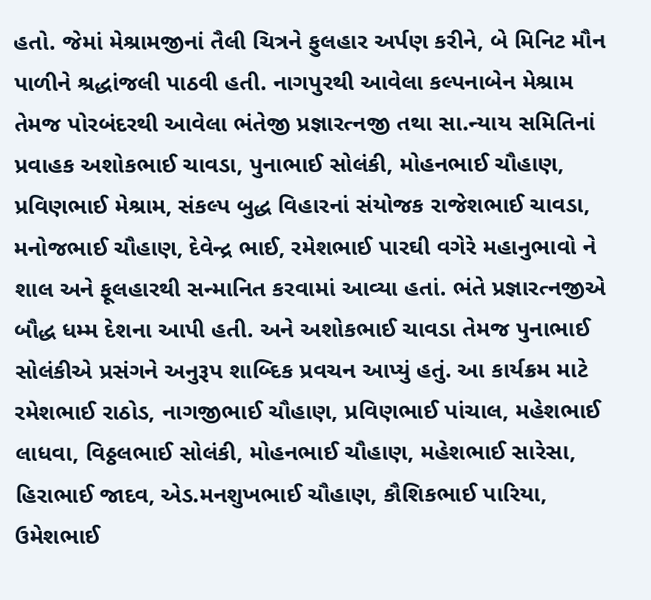હતો. જેમાં મેશ્રામજીનાં તૈલી ચિત્રને ફુલહાર અર્પણ કરીને, બે મિનિટ મૌન પાળીને શ્રદ્ધાંજલી પાઠવી હતી. નાગપુરથી આવેલા કલ્પનાબેન મેશ્રામ તેમજ પોરબંદરથી આવેલા ભંતેજી પ્રજ્ઞારત્નજી તથા સા.ન્યાય સમિતિનાં પ્રવાહક અશોકભાઈ ચાવડા, પુનાભાઈ સોલંકી, મોહનભાઈ ચૌહાણ, પ્રવિણભાઈ મેશ્રામ, સંકલ્પ બુદ્ધ વિહારનાં સંયોજક રાજેશભાઈ ચાવડા, મનોજભાઈ ચૌહાણ, દેવેન્દ્ર ભાઈ, રમેશભાઈ પારઘી વગેરે મહાનુભાવો ને શાલ અને ફૂલહારથી સન્માનિત કરવામાં આવ્યા હતાં. ભંતે પ્રજ્ઞારત્નજીએ બૌદ્ધ ધમ્મ દેશના આપી હતી. અને અશોકભાઈ ચાવડા તેમજ પુનાભાઈ સોલંકીએ પ્રસંગને અનુરૂપ શાબ્દિક પ્રવચન આપ્યું હતું. આ કાર્યક્રમ માટે રમેશભાઈ રાઠોડ, નાગજીભાઈ ચૌહાણ, પ્રવિણભાઈ પાંચાલ, મહેશભાઈ લાધવા, વિઠ્ઠલભાઈ સોલંકી, મોહનભાઈ ચૌહાણ, મહેશભાઈ સારેસા, હિરાભાઈ જાદવ, એડ.મનશુખભાઈ ચૌહાણ, કૌશિકભાઈ પારિયા, ઉમેશભાઈ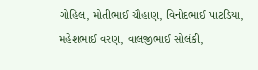ગોહિલ, મોતીભાઈ ચૌહાણ, વિનોદભાઈ પાટડિયા, મહેશભાઈ વરણ, વાલજીભાઈ સોલંકી,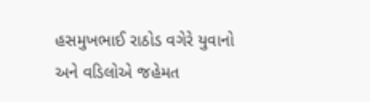હસમુખભાઈ રાઠોડ વગેરે યુવાનો અને વડિલોએ જહેમત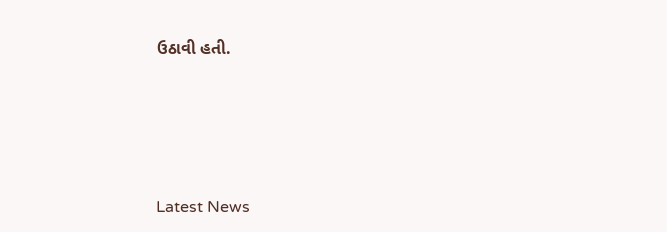ઉઠાવી હતી.








Latest News